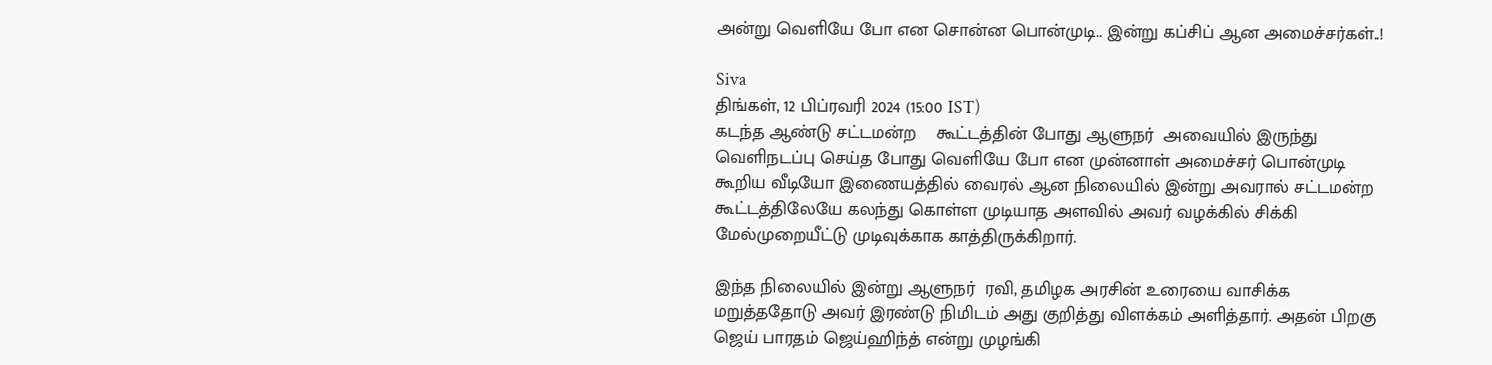அன்று வெளியே போ என சொன்ன பொன்முடி.. இன்று கப்சிப் ஆன அமைச்சர்கள்..!

Siva
திங்கள், 12 பிப்ரவரி 2024 (15:00 IST)
கடந்த ஆண்டு சட்டமன்ற    கூட்டத்தின் போது ஆளுநர்  அவையில் இருந்து வெளிநடப்பு செய்த போது வெளியே போ என முன்னாள் அமைச்சர் பொன்முடி கூறிய வீடியோ இணையத்தில் வைரல் ஆன நிலையில் இன்று அவரால் சட்டமன்ற கூட்டத்திலேயே கலந்து கொள்ள முடியாத அளவில் அவர் வழக்கில் சிக்கி  மேல்முறையீட்டு முடிவுக்காக காத்திருக்கிறார்.

இந்த நிலையில் இன்று ஆளுநர்  ரவி, தமிழக அரசின் உரையை வாசிக்க மறுத்ததோடு அவர் இரண்டு நிமிடம் அது குறித்து விளக்கம் அளித்தார். அதன் பிறகு ஜெய் பாரதம் ஜெய்ஹிந்த் என்று முழங்கி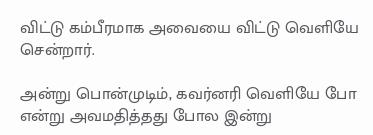விட்டு கம்பீரமாக அவையை விட்டு வெளியே சென்றார்.

அன்று பொன்முடிம், கவர்னரி வெளியே போ என்று அவமதித்தது போல இன்று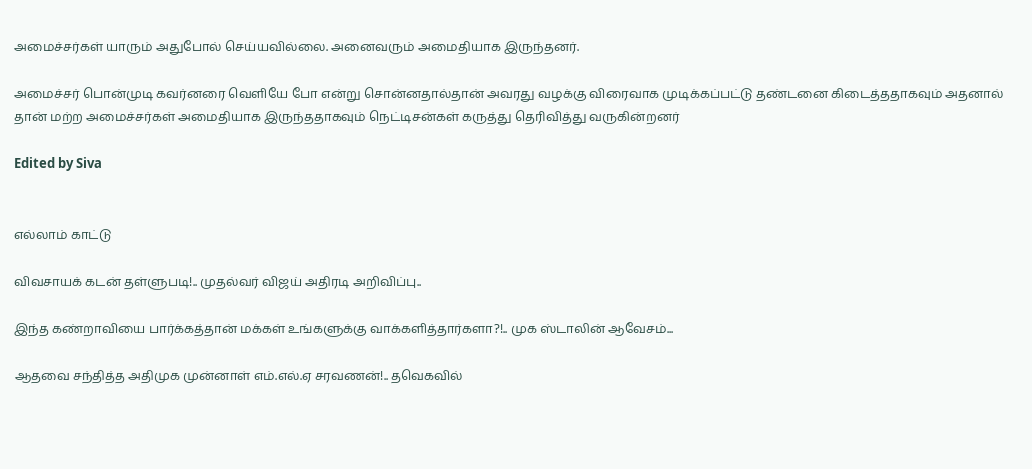அமைச்சர்கள் யாரும் அதுபோல் செய்யவில்லை. அனைவரும் அமைதியாக இருந்தனர்.

அமைச்சர் பொன்முடி கவர்னரை வெளியே போ என்று சொன்னதால்தான் அவரது வழக்கு விரைவாக முடிக்கப்பட்டு தண்டனை கிடைத்ததாகவும் அதனால் தான் மற்ற அமைச்சர்கள் அமைதியாக இருந்ததாகவும் நெட்டிசன்கள் கருத்து தெரிவித்து வருகின்றனர்

Edited by Siva


எல்லாம் காட்டு

விவசாயக் கடன் தள்ளுபடி!.. முதல்வர் விஜய் அதிரடி அறிவிப்பு..

இந்த கண்றாவியை பார்க்கத்தான் மக்கள் உங்களுக்கு வாக்களித்தார்களா?!.. முக ஸ்டாலின் ஆவேசம்...

ஆதவை சந்தித்த அதிமுக முன்னாள் எம்.எல்.ஏ சரவணன்!.. தவெகவில்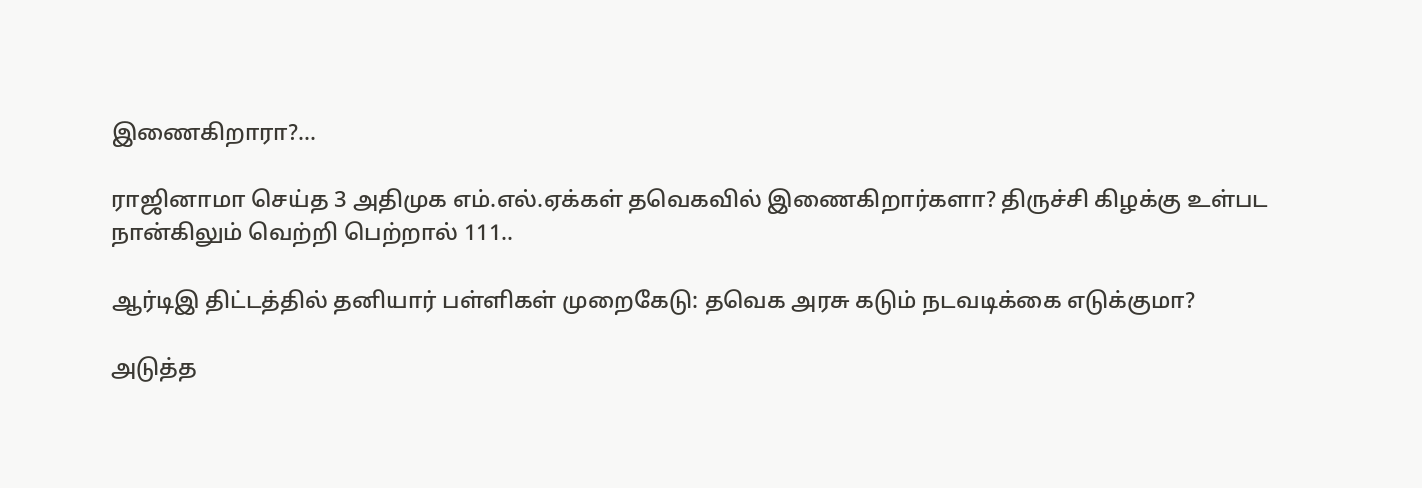இணைகிறாரா?...

ராஜினாமா செய்த 3 அதிமுக எம்.எல்.ஏக்கள் தவெகவில் இணைகிறார்களா? திருச்சி கிழக்கு உள்பட நான்கிலும் வெற்றி பெற்றால் 111..

ஆர்டிஇ திட்டத்தில் தனியார் பள்ளிகள் முறைகேடு: தவெக அரசு கடும் நடவடிக்கை எடுக்குமா?

அடுத்த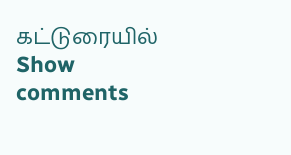கட்டுரையில்
Show comments